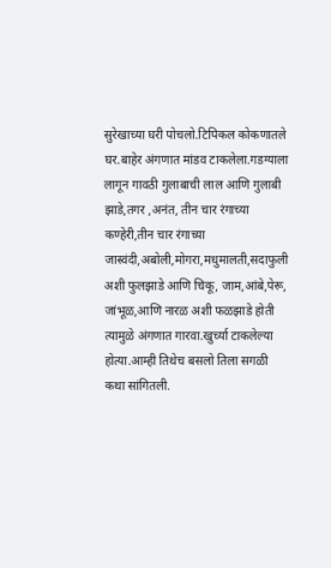सुरेखाच्या घरी पोचलो.टिपिकल कोकणातले घर.बाहेर अंगणात मांडव टाकलेला.गडग्याला लागून गावठी गुलाबाची लाल आणि गुलाबी झाडे,तगर ,अनंत, तीन चार रंगाच्या कण्हेरी,तीन चार रंगाच्या जास्वंदी,अबोली,मोगरा,मधुमालती,सदाफुली अशी फुलझाडे आणि चिकू, जाम,आंबे,पेरू, जांभूळ,आणि नारळ अशी फळझाडे होती त्यामुळे अंगणात गारवा.खुर्च्या टाकलेल्या होत्या.आम्ही तिथेच बसलो तिला सगळी कथा सांगितली.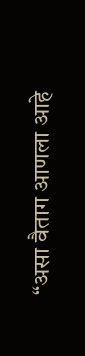“असा वैताग आणला आहे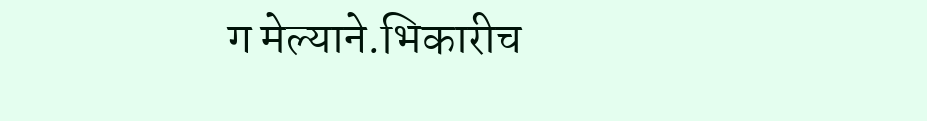ग मेल्याने.भिकारीच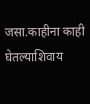जसा.काहीना काही घेतल्याशिवाय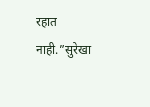रहात नाही.”सुरेखा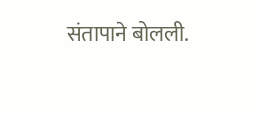संतापाने बोलली.